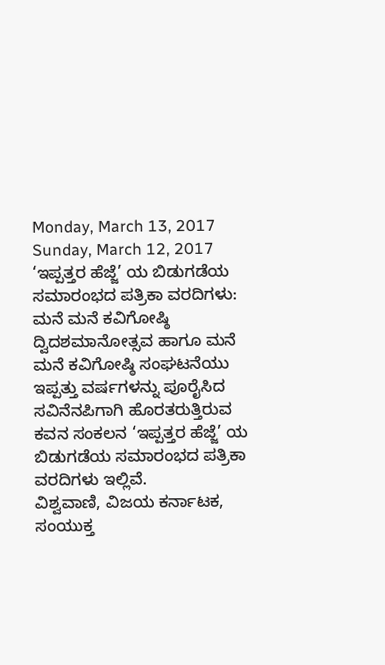Monday, March 13, 2017
Sunday, March 12, 2017
‘ಇಪ್ಪತ್ತರ ಹೆಜ್ಜೆ’ ಯ ಬಿಡುಗಡೆಯ ಸಮಾರಂಭದ ಪತ್ರಿಕಾ ವರದಿಗಳು:
ಮನೆ ಮನೆ ಕವಿಗೋಷ್ಠಿ ದ್ವಿದಶಮಾನೋತ್ಸವ ಹಾಗೂ ಮನೆ ಮನೆ ಕವಿಗೋಷ್ಠಿ ಸಂಘಟನೆಯು ಇಪ್ಪತ್ತು ವರ್ಷಗಳನ್ನು ಪೂರೈಸಿದ ಸವಿನೆನಪಿಗಾಗಿ ಹೊರತರುತ್ತಿರುವ ಕವನ ಸಂಕಲನ ‘ಇಪ್ಪತ್ತರ ಹೆಜ್ಜೆ’ ಯ ಬಿಡುಗಡೆಯ ಸಮಾರಂಭದ ಪತ್ರಿಕಾ ವರದಿಗಳು ಇಲ್ಲಿವೆ.
ವಿಶ್ವವಾಣಿ, ವಿಜಯ ಕರ್ನಾಟಕ, ಸಂಯುಕ್ತ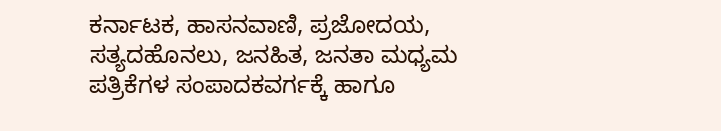ಕರ್ನಾಟಕ, ಹಾಸನವಾಣಿ, ಪ್ರಜೋದಯ, ಸತ್ಯದಹೊನಲು, ಜನಹಿತ, ಜನತಾ ಮಧ್ಯಮ ಪತ್ರಿಕೆಗಳ ಸಂಪಾದಕವರ್ಗಕ್ಕೆ ಹಾಗೂ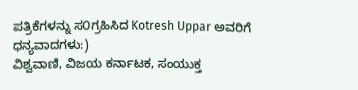ಪತ್ರಿಕೆಗಳನ್ನು ಸ೦ಗ್ರಹಿಸಿದ Kotresh Uppar ಅವರಿಗೆ ಧನ್ಯವಾದಗಳು:)
ವಿಶ್ವವಾಣಿ, ವಿಜಯ ಕರ್ನಾಟಕ, ಸಂಯುಕ್ತ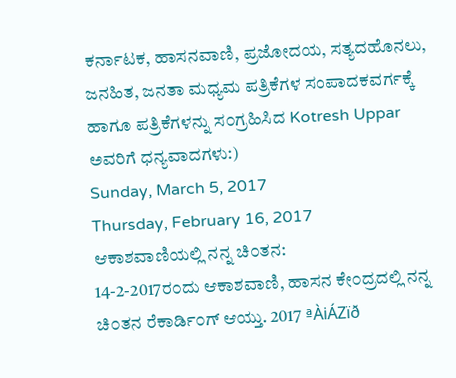ಕರ್ನಾಟಕ, ಹಾಸನವಾಣಿ, ಪ್ರಜೋದಯ, ಸತ್ಯದಹೊನಲು, ಜನಹಿತ, ಜನತಾ ಮಧ್ಯಮ ಪತ್ರಿಕೆಗಳ ಸಂಪಾದಕವರ್ಗಕ್ಕೆ ಹಾಗೂ ಪತ್ರಿಕೆಗಳನ್ನು ಸ೦ಗ್ರಹಿಸಿದ Kotresh Uppar ಅವರಿಗೆ ಧನ್ಯವಾದಗಳು:)
Sunday, March 5, 2017
Thursday, February 16, 2017
ಆಕಾಶವಾಣಿಯಲ್ಲಿ ನನ್ನ ಚಿ೦ತನ:
14-2-2017ರ೦ದು ಆಕಾಶವಾಣಿ, ಹಾಸನ ಕೇ೦ದ್ರದಲ್ಲಿ ನನ್ನ ಚಿ೦ತನ ರೆಕಾರ್ಡಿ೦ಗ್ ಆಯ್ತು. 2017 ªÀiÁZïð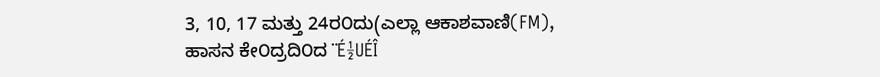3, 10, 17 ಮತ್ತು 24ರ೦ದು(ಎಲ್ಲಾ ಆಕಾಶವಾಣಿ(FM), ಹಾಸನ ಕೇ೦ದ್ರದಿ೦ದ ¨É½UÉÎ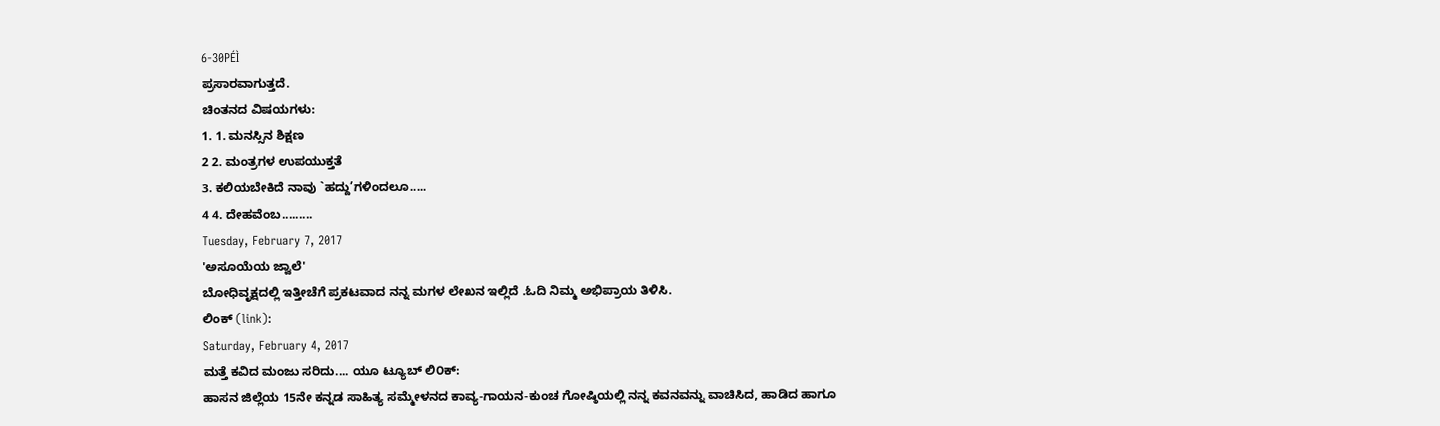6-30PÉÌ
ಪ್ರಸಾರವಾಗುತ್ತದೆ.
ಚಿಂತನದ ವಿಷಯಗಳು:
1. 1. ಮನಸ್ಸಿನ ಶಿಕ್ಷಣ
2 2. ಮಂತ್ರಗಳ ಉಪಯುಕ್ತತೆ
3. ಕಲಿಯಬೇಕಿದೆ ನಾವು `ಹದ್ದು’ಗಳಿಂದಲೂ.....
4 4. ದೇಹವೆಂಬ.........
Tuesday, February 7, 2017
'ಅಸೂಯೆಯ ಜ್ವಾಲೆ'
ಬೋಧಿವೃಕ್ಷದಲ್ಲಿ ಇತ್ತೀಚೆಗೆ ಪ್ರಕಟವಾದ ನನ್ನ ಮಗಳ ಲೇಖನ ಇಲ್ಲಿದೆ .ಓದಿ ನಿಮ್ಮ ಅಭಿಪ್ರಾಯ ತಿಳಿಸಿ.
ಲಿಂಕ್ (link):
Saturday, February 4, 2017
ಮತ್ತೆ ಕವಿದ ಮಂಜು ಸರಿದು.... ಯೂ ಟ್ಯೂಬ್ ಲಿ೦ಕ್:
ಹಾಸನ ಜಿಲ್ಲೆಯ 15ನೇ ಕನ್ನಡ ಸಾಹಿತ್ಯ ಸಮ್ಮೇಳನದ ಕಾವ್ಯ-ಗಾಯನ-ಕುಂಚ ಗೋಷ್ಠಿಯಲ್ಲಿ ನನ್ನ ಕವನವನ್ನು ವಾಚಿಸಿದ, ಹಾಡಿದ ಹಾಗೂ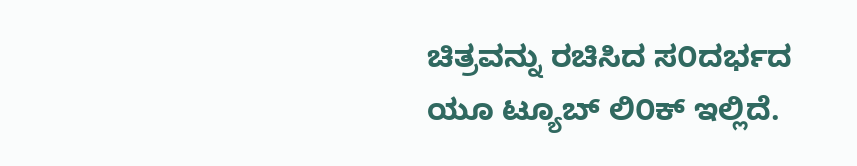ಚಿತ್ರವನ್ನು ರಚಿಸಿದ ಸ೦ದರ್ಭದ ಯೂ ಟ್ಯೂಬ್ ಲಿ೦ಕ್ ಇಲ್ಲಿದೆ.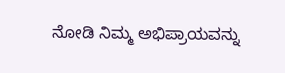ನೋಡಿ ನಿಮ್ಮ ಅಭಿಪ್ರಾಯವನ್ನು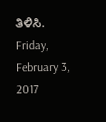ತಿಳಿಸಿ.
Friday, February 3, 2017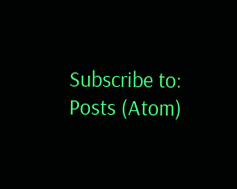Subscribe to:
Posts (Atom)